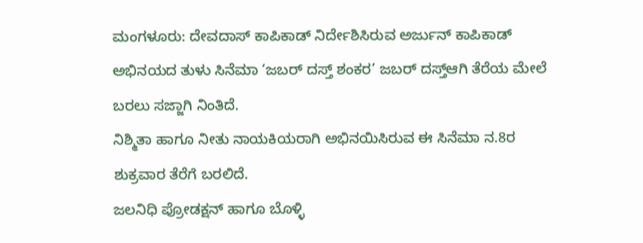ಮಂಗಳೂರು: ದೇವದಾಸ್ ಕಾಪಿಕಾಡ್ ನಿರ್ದೇಶಿಸಿರುವ ಅರ್ಜುನ್ ಕಾಪಿಕಾಡ್ ಅಭಿನಯದ ತುಳು ಸಿನೆಮಾ ‘ಜಬರ್ ದಸ್ತ್ ಶಂಕರ’ ಜಬರ್ ದಸ್ತ್ಆಗಿ ತೆರೆಯ ಮೇಲೆ ಬರಲು ಸಜ್ಜಾಗಿ ನಿಂತಿದೆ.
ನಿಶ್ಮಿತಾ ಹಾಗೂ ನೀತು ನಾಯಕಿಯರಾಗಿ ಅಭಿನಯಿಸಿರುವ ಈ ಸಿನೆಮಾ ನ.8ರ ಶುಕ್ರವಾರ ತೆರೆಗೆ ಬರಲಿದೆ.
ಜಲನಿಧಿ ಪ್ರೋಡಕ್ಷನ್ ಹಾಗೂ ಬೊಳ್ಳಿ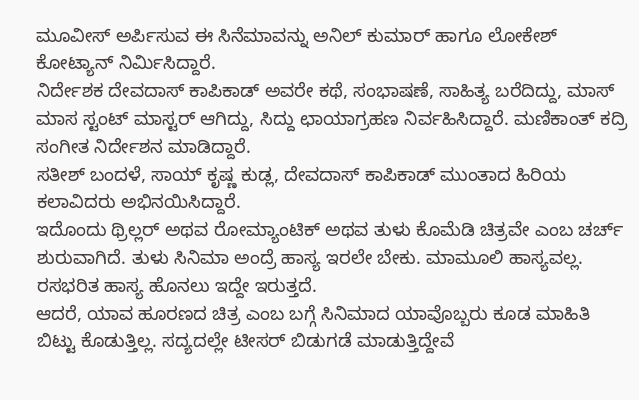ಮೂವೀಸ್ ಅರ್ಪಿಸುವ ಈ ಸಿನೆಮಾವನ್ನು ಅನಿಲ್ ಕುಮಾರ್ ಹಾಗೂ ಲೋಕೇಶ್ ಕೋಟ್ಯಾನ್ ನಿರ್ಮಿಸಿದ್ದಾರೆ.
ನಿರ್ದೇಶಕ ದೇವದಾಸ್ ಕಾಪಿಕಾಡ್ ಅವರೇ ಕಥೆ, ಸಂಭಾಷಣೆ, ಸಾಹಿತ್ಯ ಬರೆದಿದ್ದು, ಮಾಸ್ ಮಾಸ ಸ್ಟಂಟ್ ಮಾಸ್ಟರ್ ಆಗಿದ್ದು, ಸಿದ್ದು ಛಾಯಾಗ್ರಹಣ ನಿರ್ವಹಿಸಿದ್ದಾರೆ. ಮಣಿಕಾಂತ್ ಕದ್ರಿ ಸಂಗೀತ ನಿರ್ದೇಶನ ಮಾಡಿದ್ದಾರೆ.
ಸತೀಶ್ ಬಂದಳೆ, ಸಾಯ್ ಕೃಷ್ಣ ಕುಡ್ಲ, ದೇವದಾಸ್ ಕಾಪಿಕಾಡ್ ಮುಂತಾದ ಹಿರಿಯ ಕಲಾವಿದರು ಅಭಿನಯಿಸಿದ್ದಾರೆ.
ಇದೊಂದು ಥ್ರಿಲ್ಲರ್ ಅಥವ ರೋಮ್ಯಾಂಟಿಕ್ ಅಥವ ತುಳು ಕೊಮೆಡಿ ಚಿತ್ರವೇ ಎಂಬ ಚರ್ಚ್ ಶುರುವಾಗಿದೆ. ತುಳು ಸಿನಿಮಾ ಅಂದ್ರೆ ಹಾಸ್ಯ ಇರಲೇ ಬೇಕು. ಮಾಮೂಲಿ ಹಾಸ್ಯವಲ್ಲ. ರಸಭರಿತ ಹಾಸ್ಯ ಹೊನಲು ಇದ್ದೇ ಇರುತ್ತದೆ.
ಆದರೆ, ಯಾವ ಹೂರಣದ ಚಿತ್ರ ಎಂಬ ಬಗ್ಗೆ ಸಿನಿಮಾದ ಯಾವೊಬ್ಬರು ಕೂಡ ಮಾಹಿತಿ ಬಿಟ್ಟು ಕೊಡುತ್ತಿಲ್ಲ. ಸದ್ಯದಲ್ಲೇ ಟೀಸರ್ ಬಿಡುಗಡೆ ಮಾಡುತ್ತಿದ್ದೇವೆ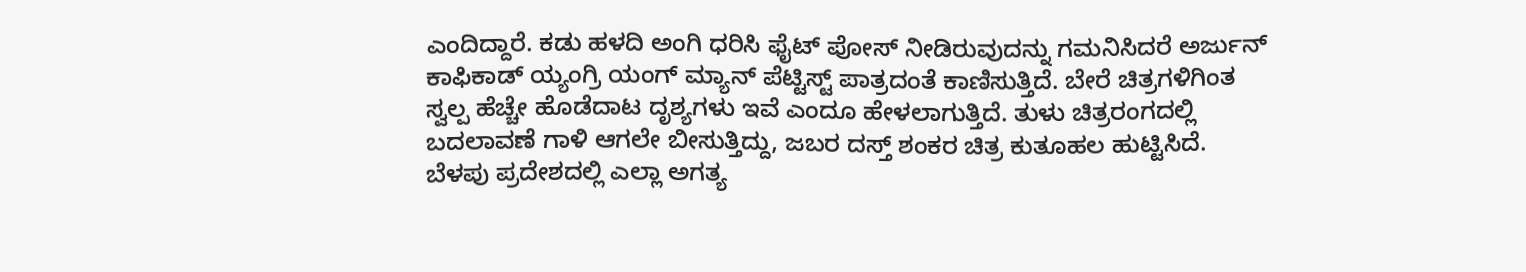ಎಂದಿದ್ದಾರೆ. ಕಡು ಹಳದಿ ಅಂಗಿ ಧರಿಸಿ ಫೈಟ್ ಪೋಸ್ ನೀಡಿರುವುದನ್ನು ಗಮನಿಸಿದರೆ ಅರ್ಜುನ್ ಕಾಫಿಕಾಡ್ ಯ್ಯಂಗ್ರಿ ಯಂಗ್ ಮ್ಯಾನ್ ಪೆಟ್ಟಿಸ್ಟ್ ಪಾತ್ರದಂತೆ ಕಾಣಿಸುತ್ತಿದೆ. ಬೇರೆ ಚಿತ್ರಗಳಿಗಿಂತ ಸ್ವಲ್ಪ ಹೆಚ್ಚೇ ಹೊಡೆದಾಟ ದೃಶ್ಯಗಳು ಇವೆ ಎಂದೂ ಹೇಳಲಾಗುತ್ತಿದೆ. ತುಳು ಚಿತ್ರರಂಗದಲ್ಲಿ ಬದಲಾವಣೆ ಗಾಳಿ ಆಗಲೇ ಬೀಸುತ್ತಿದ್ದು, ಜಬರ ದಸ್ತ್ ಶಂಕರ ಚಿತ್ರ ಕುತೂಹಲ ಹುಟ್ಟಿಸಿದೆ.
ಬೆಳಪು ಪ್ರದೇಶದಲ್ಲಿ ಎಲ್ಲಾ ಅಗತ್ಯ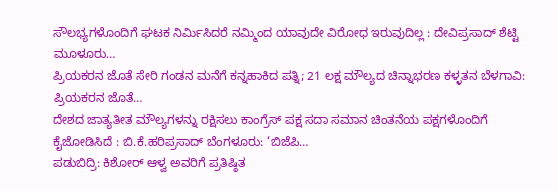ಸೌಲಭ್ಯಗಳೊಂದಿಗೆ ಘಟಕ ನಿರ್ಮಿಸಿದರೆ ನಮ್ಮಿಂದ ಯಾವುದೇ ವಿರೋಧ ಇರುವುದಿಲ್ಲ : ದೇವಿಪ್ರಸಾದ್ ಶೆಟ್ಟಿ ಮೂಳೂರು…
ಪ್ರಿಯಕರನ ಜೊತೆ ಸೇರಿ ಗಂಡನ ಮನೆಗೆ ಕನ್ನಹಾಕಿದ ಪತ್ನಿ; 21 ಲಕ್ಷ ಮೌಲ್ಯದ ಚಿನ್ನಾಭರಣ ಕಳ್ಳತನ ಬೆಳಗಾವಿ: ಪ್ರಿಯಕರನ ಜೊತೆ…
ದೇಶದ ಜಾತ್ಯತೀತ ಮೌಲ್ಯಗಳನ್ನು ರಕ್ಷಿಸಲು ಕಾಂಗ್ರೆಸ್ ಪಕ್ಷ ಸದಾ ಸಮಾನ ಚಿಂತನೆಯ ಪಕ್ಷಗಳೊಂದಿಗೆ ಕೈಜೋಡಿಸಿದೆ : ಬಿ.ಕೆ.ಹರಿಪ್ರಸಾದ್ ಬೆಂಗಳೂರು: ‘ಬಿಜೆಪಿ…
ಪಡುಬಿದ್ರಿ: ಕಿಶೋರ್ ಆಳ್ವ ಅವರಿಗೆ ಪ್ರತಿಷ್ಠಿತ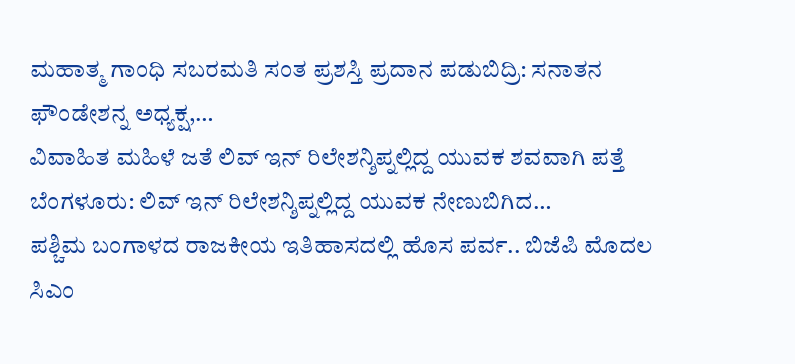ಮಹಾತ್ಮ ಗಾಂಧಿ ಸಬರಮತಿ ಸಂತ ಪ್ರಶಸ್ತಿ ಪ್ರದಾನ ಪಡುಬಿದ್ರಿ: ಸನಾತನ ಫೌಂಡೇಶನ್ನ ಅಧ್ಯಕ್ಷ,…
ವಿವಾಹಿತ ಮಹಿಳೆ ಜತೆ ಲಿವ್ ಇನ್ ರಿಲೇಶನ್ಶಿಪ್ನಲ್ಲಿದ್ದ ಯುವಕ ಶವವಾಗಿ ಪತ್ತೆ ಬೆಂಗಳೂರು: ಲಿವ್ ಇನ್ ರಿಲೇಶನ್ಶಿಪ್ನಲ್ಲಿದ್ದ ಯುವಕ ನೇಣುಬಿಗಿದ…
ಪಶ್ಚಿಮ ಬಂಗಾಳದ ರಾಜಕೀಯ ಇತಿಹಾಸದಲ್ಲಿ ಹೊಸ ಪರ್ವ.. ಬಿಜೆಪಿ ಮೊದಲ ಸಿಎಂ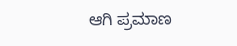ಆಗಿ ಪ್ರಮಾಣ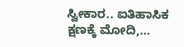ಸ್ವೀಕಾರ.. ಐತಿಹಾಸಿಕ ಕ್ಷಣಕ್ಕೆ ಮೋದಿ,…